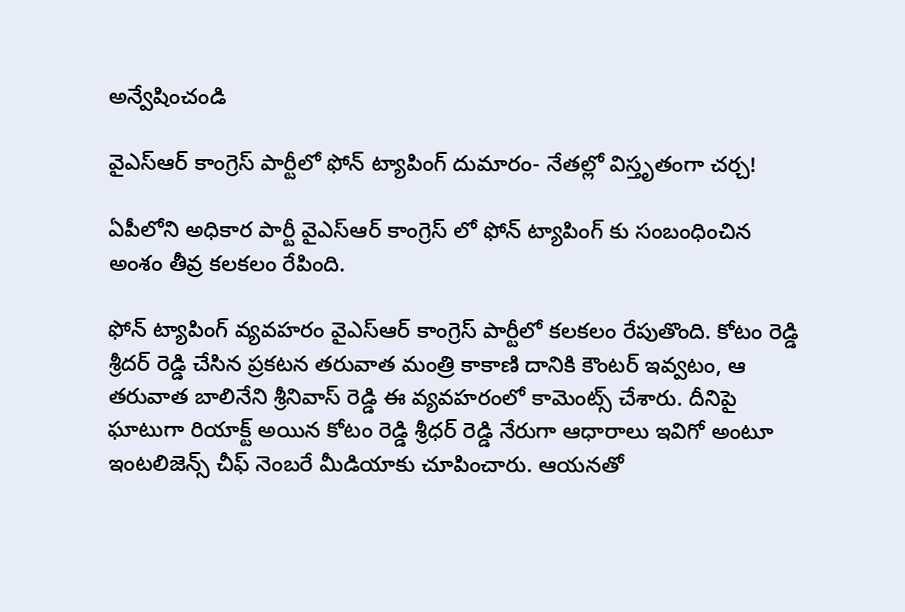అన్వేషించండి

వైఎస్‌ఆర్‌ కాంగ్రెస్‌ పార్టీలో ఫోన్ ట్యాపింగ్ దుమారం- నేతల్లో విస్తృతంగా చర్చ!

ఏపీలోని అధికార పార్టీ వైఎస్ఆర్ కాంగ్రెస్ లో ఫోన్ ట్యాపింగ్ కు సంబంధించిన అంశం తీవ్ర కలకలం రేపింది.

ఫోన్ ట్యాపింగ్ వ్యవహరం వైఎస్ఆర్ కాంగ్రెస్ పార్టీలో కలకలం రేపుతొంది. కోటం రెడ్డి శ్రీదర్ రెడ్డి చేసిన ప్రకటన తరువాత మంత్రి కాకాణి దానికి కౌంటర్ ఇవ్వటం, ఆ తరువాత బాలినేని శ్రీనివాస్ రెడ్డి ఈ వ్యవహరంలో కామెంట్స్ చేశారు. దీనిపై ఘాటుగా రియాక్ట్ అయిన కోటం రెడ్డి శ్రీధర్‌ రెడ్డి నేరుగా ఆధారాలు ఇవిగో అంటూ ఇంటలిజెన్స్ చీఫ్‌ నెంబరే మీడియాకు చూపించారు. ఆయనతో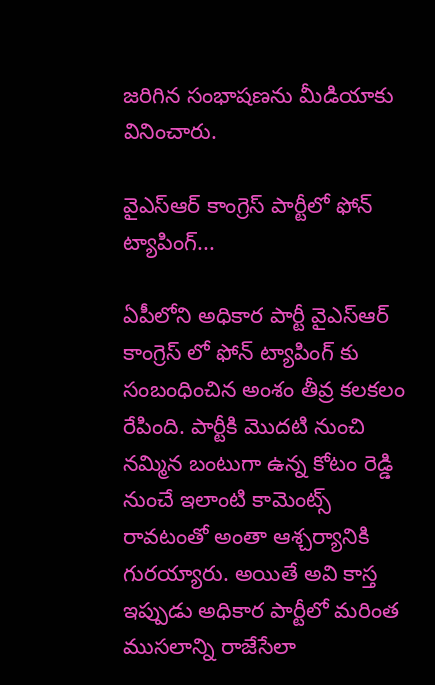జరిగిన సంభాషణను మీడియాకు వినించారు.

వైఎస్ఆర్ కాంగ్రెస్ పార్టీలో ఫోన్ ట్యాపింగ్...

ఏపీలోని అధికార పార్టీ వైఎస్ఆర్ కాంగ్రెస్ లో ఫోన్ ట్యాపింగ్ కు సంబంధించిన అంశం తీవ్ర కలకలం రేపింది. పార్టీకి మొదటి నుంచి నమ్మిన బంటుగా ఉన్న కోటం రెడ్డి నుంచే ఇలాంటి కామెంట్స్ రావటంతో అంతా ఆశ్చర్యానికి గురయ్యారు. అయితే అవి కాస్త ఇప్పుడు అధికార పార్టీలో మరింత ముసలాన్ని రాజేసేలా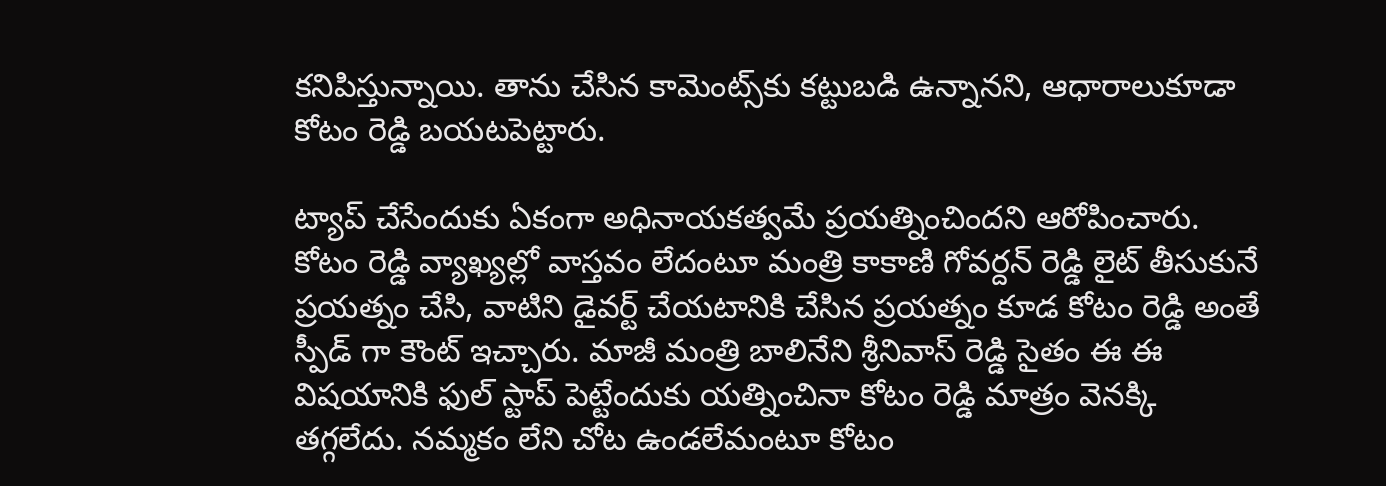కనిపిస్తున్నాయి. తాను చేసిన కామెంట్స్‌కు కట్టుబడి ఉన్నానని, ఆధారాలుకూడా కోటం రెడ్డి బయటపెట్టారు.

ట్యాప్ చేసేందుకు ఏకంగా అధినాయకత్వమే ప్రయత్నించిందని ఆరోపించారు. కోటం రెడ్డి వ్యాఖ్యల్లో వాస్తవం లేదంటూ మంత్రి కాకాణి గోవర్దన్ రెడ్డి లైట్ తీసుకునే ప్రయత్నం చేసి, వాటిని డైవర్ట్ చేయటానికి చేసిన ప్రయత్నం కూడ కోటం రెడ్డి అంతే స్పీడ్ గా కౌంట్ ఇచ్చారు. మాజీ మంత్రి బాలినేని శ్రీనివాస్ రెడ్డి సైతం ఈ ఈ విషయానికి ఫుల్ స్టాప్ పెట్టేందుకు యత్నించినా కోటం రెడ్డి మాత్రం వెనక్కి తగ్గలేదు. నమ్మకం లేని చోట ఉండలేమంటూ కోటం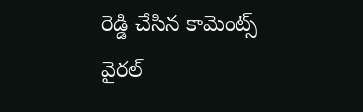రెడ్డి చేసిన కామెంట్స్‌ వైరల్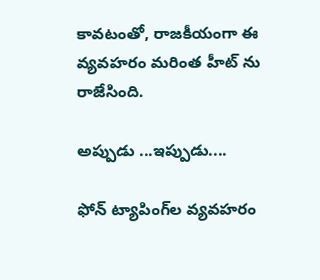కావటంతో, రాజకీయంగా ఈ వ్యవహరం మరింత హీట్ ను రాజేసింది.

అప్పుడు ...ఇప్పుడు....

ఫోన్ ట్యాపింగ్‌ల వ్యవహరం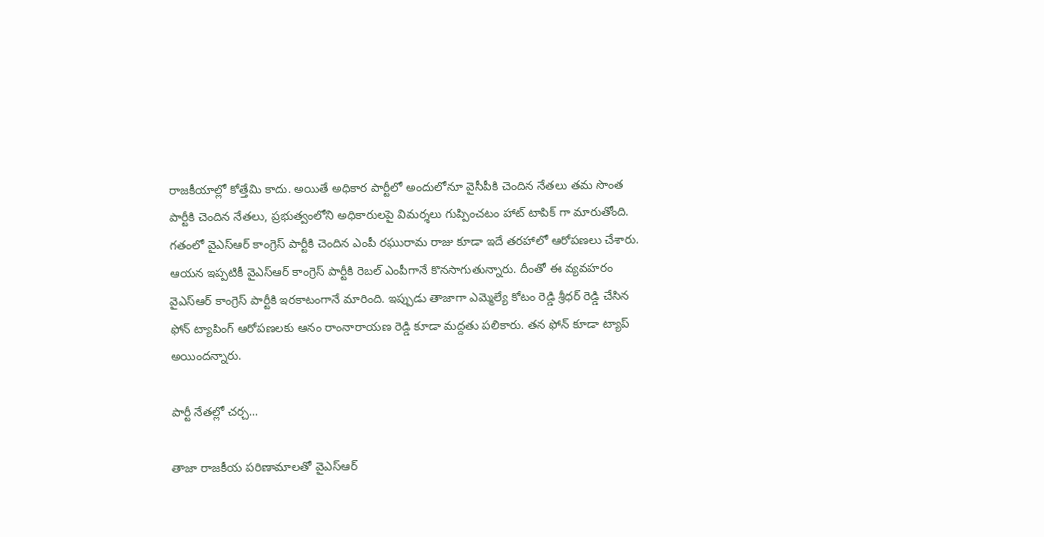రాజకీయాల్లో కోత్తేమి కాదు. అయితే అధికార పార్టీలో అందులోనూ వైసీపీకి చెందిన నేతలు తమ సొంత పార్టీకి చెందిన నేతలు, ప్రభుత్వంలోని అధికారులపై విమర్శలు గుప్పించటం హాట్ టాపిక్ గా మారుతోంది. గతంలో వైఎస్ఆర్ కాంగ్రెస్ పార్టీకి చెందిన ఎంపీ రఘురామ రాజు కూడా ఇదే తరహాలో ఆరోపణలు చేశారు. ఆయన ఇప్పటికీ వైఎస్ఆర్ కాంగ్రెస్ పార్టీకి రెబల్ ఎంపీగానే కొనసాగుతున్నారు. దీంతో ఈ వ్యవహరం వైఎస్ఆర్ కాంగ్రెస్ పార్టీకి ఇరకాటంగానే మారింది. ఇప్పుడు తాజాగా ఎమ్మెల్యే కోటం రెడ్డి శ్రీధర్ రెడ్డి చేసిన ఫోన్ ట్యాపింగ్ ఆరోపణలకు ఆనం రాంనారాయణ రెడ్డి కూడా మద్దతు పలికారు. తన ఫోన్ కూడా ట్యాప్ అయిందన్నారు.

పార్టీ నేతల్లో చర్చ...

తాజా రాజకీయ పరిణామాలతో వైఎస్ఆర్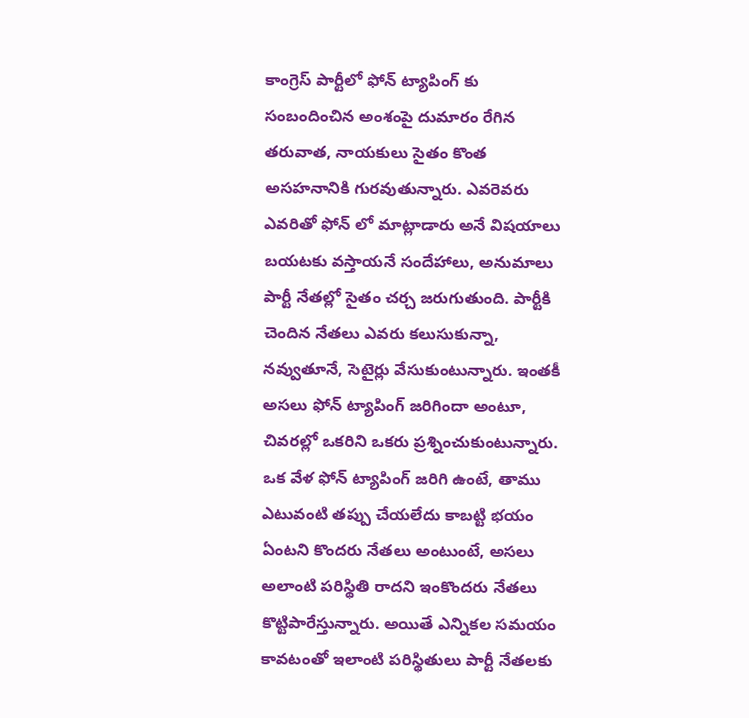కాంగ్రెస్ పార్టీలో ఫోన్ ట్యాపింగ్ కు సంబందించిన అంశంపై దుమారం రేగిన తరువాత, నాయకులు సైతం కొంత అసహనానికి గురవుతున్నారు. ఎవరెవరు ఎవరితో ఫోన్ లో మాట్లాడారు అనే విషయాలు బయటకు వస్తాయనే సందేహాలు, అనుమాలు పార్టీ నేతల్లో సైతం చర్చ జరుగుతుంది. పార్టీకి చెందిన నేతలు ఎవరు కలుసుకున్నా, నవ్వుతూనే, సెటైర్లు వేసుకుంటున్నారు. ఇంతకీ అసలు ఫోన్ ట్యాపింగ్ జరిగిందా అంటూ, చివరల్లో ఒకరిని ఒకరు ప్రశ్నించుకుంటున్నారు. ఒక వేళ ఫోన్ ట్యాపింగ్ జరిగి ఉంటే, తాము ఎటువంటి తప్పు చేయలేదు కాబట్టి భయం ఏంటని కొందరు నేతలు అంటుంటే, అసలు అలాంటి పరిస్థితి రాదని ఇంకొందరు నేతలు కొట్టిపారేస్తున్నారు. అయితే ఎన్నికల సమయం కావటంతో ఇలాంటి పరిస్థితులు పార్టీ నేతలకు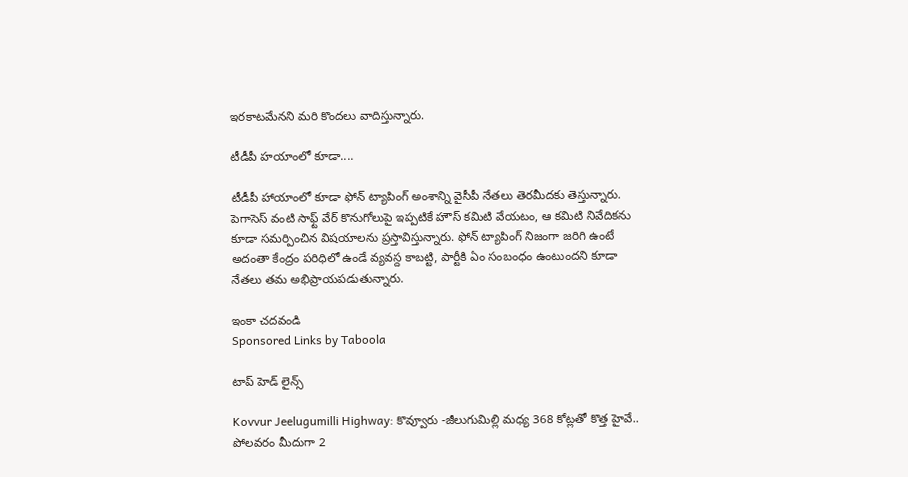ఇరకాటమేనని మరి కొందలు వాదిస్తున్నారు.

టీడీపీ హయాంలో కూడా....

టీడీపీ హాయాంలో కూడా ఫోన్ ట్యాపింగ్ అంశాన్ని వైసీపీ నేతలు తెరమీదకు తెస్తున్నారు. పెగాసెస్ వంటి సాఫ్ట్ వేర్ కొనుగోలుపై ఇప్పటికే హౌస్ కమిటి వేయటం, ఆ కమిటి నివేదికను కూడా సమర్పించిన విషయాలను ప్రస్తావిస్తున్నారు. ఫోన్ ట్యాపింగ్ నిజంగా జరిగి ఉంటే అదంతా కేంద్రం పరిధిలో ఉండే వ్యవస్ద కాబట్టి, పార్టీకి ఏం సంబంధం ఉంటుందని కూడా నేతలు తమ అభిప్రాయపడుతున్నారు.

ఇంకా చదవండి
Sponsored Links by Taboola

టాప్ హెడ్ లైన్స్

Kovvur Jeelugumilli Highway: కొవ్వూరు -జీలుగుమిల్లి మధ్య 368 కోట్లతో కొత్త హైవే.. పోలవరం మీదుగా 2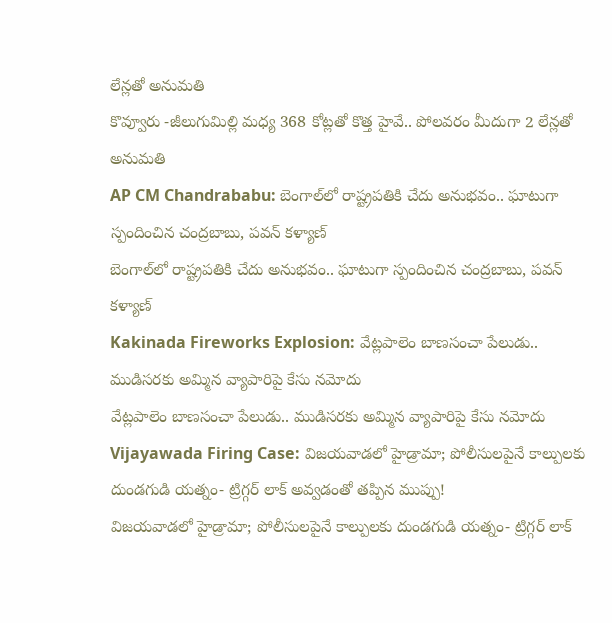లేన్లతో అనుమతి
కొవ్వూరు -జీలుగుమిల్లి మధ్య 368 కోట్లతో కొత్త హైవే.. పోలవరం మీదుగా 2 లేన్లతో అనుమతి
AP CM Chandrababu: బెంగాల్‌లో రాష్ట్రపతికి చేదు అనుభవం.. ఘాటుగా స్పందించిన చంద్రబాబు, పవన్ కళ్యాణ్
బెంగాల్‌లో రాష్ట్రపతికి చేదు అనుభవం.. ఘాటుగా స్పందించిన చంద్రబాబు, పవన్ కళ్యాణ్
Kakinada Fireworks Explosion: వేట్లపాలెం బాణసంచా పేలుడు.. ముడిసరకు అమ్మిన వ్యాపారిపై కేసు నమోదు
వేట్లపాలెం బాణసంచా పేలుడు.. ముడిసరకు అమ్మిన వ్యాపారిపై కేసు నమోదు
Vijayawada Firing Case: విజయవాడలో హైడ్రామా; పోలీసులపైనే కాల్పులకు దుండగుడి యత్నం- ట్రిగ్గర్‌ లాక్ అవ్వడంతో తప్పిన ముప్పు!
విజయవాడలో హైడ్రామా; పోలీసులపైనే కాల్పులకు దుండగుడి యత్నం- ట్రిగ్గర్‌ లాక్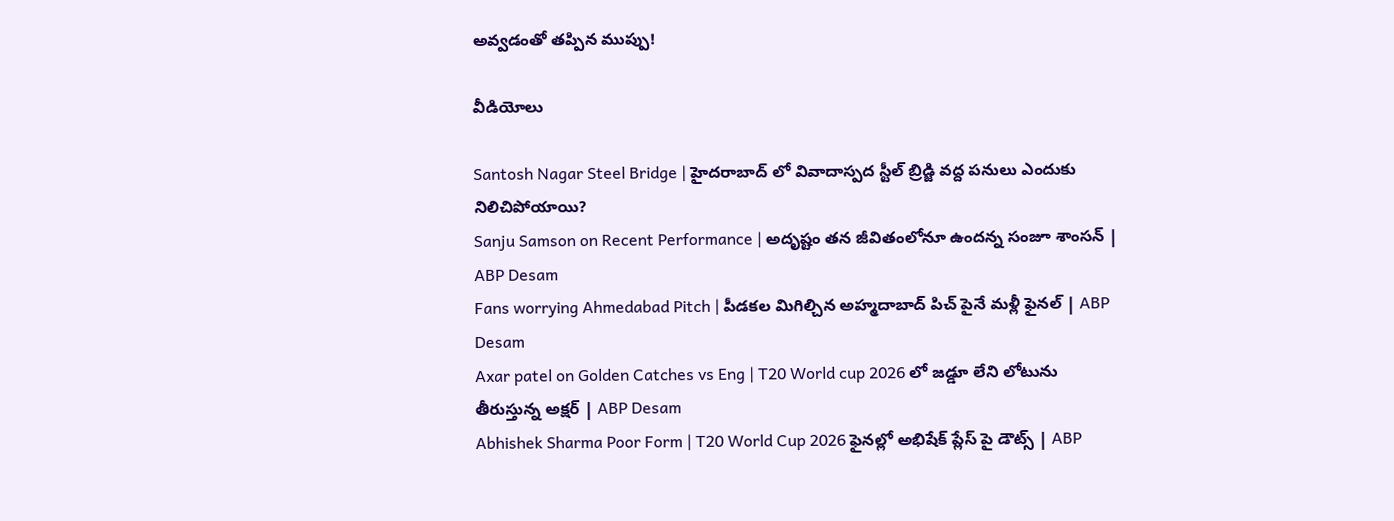అవ్వడంతో తప్పిన ముప్పు!

వీడియోలు

Santosh Nagar Steel Bridge | హైదరాబాద్ లో వివాదాస్పద స్టీల్ బ్రిడ్జి వద్ద పనులు ఎందుకు నిలిచిపోయాయి?
Sanju Samson on Recent Performance | అదృష్టం తన జీవితంలోనూ ఉందన్న సంజూ శాంసన్ | ABP Desam
Fans worrying Ahmedabad Pitch | పీడకల మిగిల్చిన అహ్మదాబాద్ పిచ్ పైనే మళ్లీ ఫైనల్ | ABP Desam
Axar patel on Golden Catches vs Eng | T20 World cup 2026 లో జడ్డూ లేని లోటును తీరుస్తున్న అక్షర్ | ABP Desam
Abhishek Sharma Poor Form | T20 World Cup 2026 ఫైనల్లో అభిషేక్ ప్లేస్ పై డౌట్స్ | ABP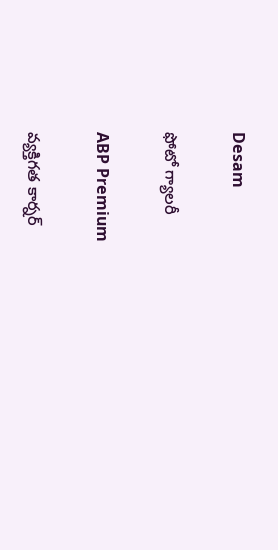Desam

ఫోటో గ్యాలరీ

ABP Premium

వ్యక్తిగత కార్నర్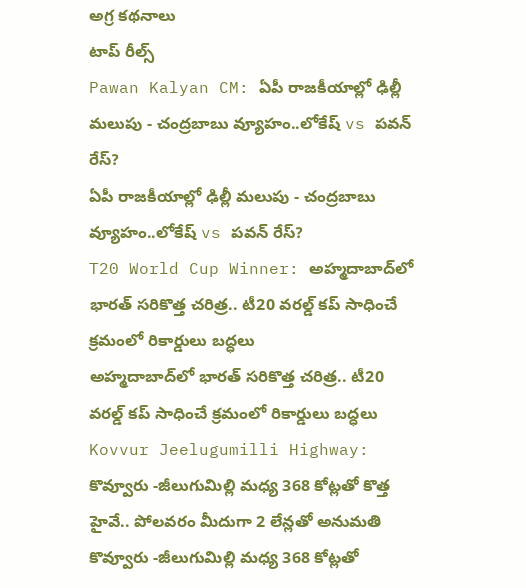అగ్ర కథనాలు
టాప్ రీల్స్
Pawan Kalyan CM: ఏపీ రాజకీయాల్లో ఢిల్లీ మలుపు - చంద్రబాబు వ్యూహం..లోకేష్ vs పవన్ రేస్?
ఏపీ రాజకీయాల్లో ఢిల్లీ మలుపు - చంద్రబాబు వ్యూహం..లోకేష్ vs పవన్ రేస్?
T20 World Cup Winner: అహ్మదాబాద్‌లో భారత్ సరికొత్త చరిత్ర.. టీ20 వరల్డ్ కప్ సాధించే క్రమంలో రికార్డులు బద్ధలు
అహ్మదాబాద్‌లో భారత్ సరికొత్త చరిత్ర.. టీ20 వరల్డ్ కప్ సాధించే క్రమంలో రికార్డులు బద్ధలు
Kovvur Jeelugumilli Highway: కొవ్వూరు -జీలుగుమిల్లి మధ్య 368 కోట్లతో కొత్త హైవే.. పోలవరం మీదుగా 2 లేన్లతో అనుమతి
కొవ్వూరు -జీలుగుమిల్లి మధ్య 368 కోట్లతో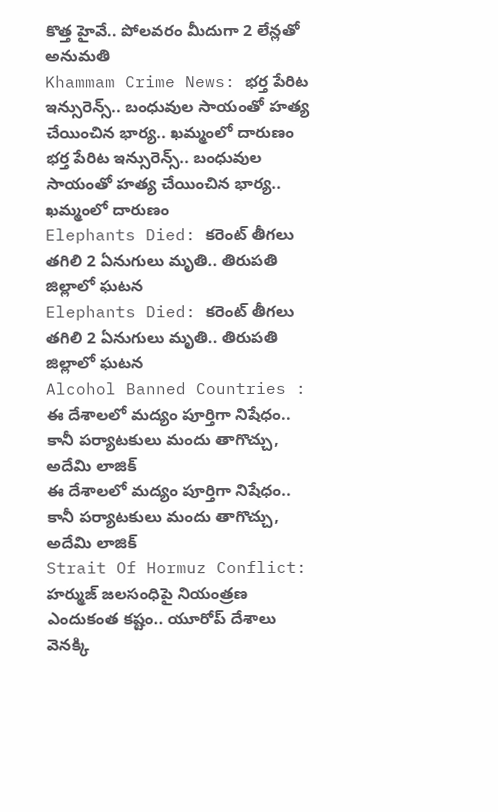కొత్త హైవే.. పోలవరం మీదుగా 2 లేన్లతో అనుమతి
Khammam Crime News: భర్త పేరిట ఇన్సురెన్స్.. బంధువుల సాయంతో హత్య చేయించిన భార్య.. ఖమ్మంలో దారుణం
భర్త పేరిట ఇన్సురెన్స్.. బంధువుల సాయంతో హత్య చేయించిన భార్య.. ఖమ్మంలో దారుణం
Elephants Died: కరెంట్ తీగలు తగిలి 2 ఏనుగులు మృతి.. తిరుపతి జిల్లాలో ఘటన
Elephants Died: కరెంట్ తీగలు తగిలి 2 ఏనుగులు మృతి.. తిరుపతి జిల్లాలో ఘటన
Alcohol Banned Countries : ఈ దేశాలలో మద్యం పూర్తిగా నిషేధం.. కానీ పర్యాటకులు మందు తాగొచ్చు, అదేమి లాజిక్
ఈ దేశాలలో మద్యం పూర్తిగా నిషేధం.. కానీ పర్యాటకులు మందు తాగొచ్చు, అదేమి లాజిక్
Strait Of Hormuz Conflict: హర్ముజ్ జలసంధిపై నియంత్రణ ఎందుకంత కష్టం.. యూరోప్ దేశాలు వెనక్కి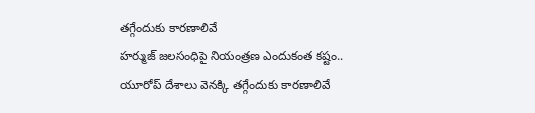తగ్గేందుకు కారణాలివే
హర్ముజ్ జలసంధిపై నియంత్రణ ఎందుకంత కష్టం.. యూరోప్ దేశాలు వెనక్కి తగ్గేందుకు కారణాలివే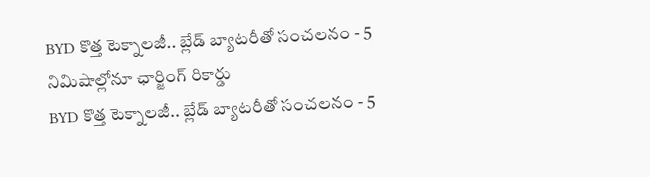BYD కొత్త టెక్నాలజీ.. బ్లేడ్ బ్యాటరీతో సంచలనం - 5 నిమిషాల్లోనూ ఛార్జింగ్ రికార్డు
BYD కొత్త టెక్నాలజీ.. బ్లేడ్ బ్యాటరీతో సంచలనం - 5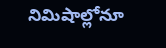నిమిషాల్లోనూ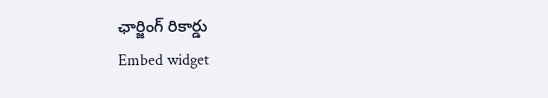ఛార్జింగ్ రికార్డు
Embed widget